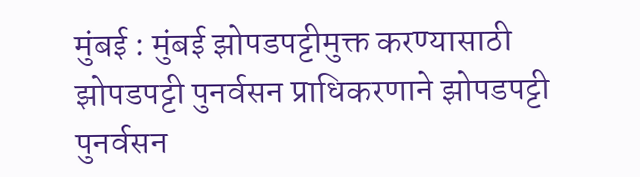मुंबई : मुंबई झोपडपट्टीमुक्त करण्यासाठी झोपडपट्टी पुनर्वसन प्राधिकरणाने झोपडपट्टी पुनर्वसन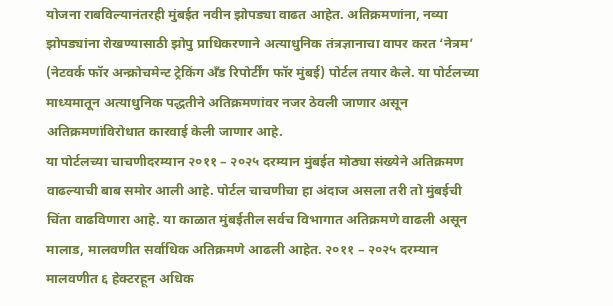योजना राबविल्यानंतरही मुंबईत नवीन झोपड्या वाढत आहेत. अतिक्रमणांना, नव्या झोपड्यांना रोखण्यासाठी झोपु प्राधिकरणाने अत्याधुनिक तंत्रज्ञानाचा वापर करत ‘नेत्रम’ (नेटवर्क फॉर अन्क्रोचमेन्ट ट्रेकिंग अँड रिपोर्टींग फॉर मुंबई) पोर्टल तयार केले. या पोर्टलच्या माध्यमातून अत्याधुनिक पद्धतीने अतिक्रमणांवर नजर ठेवली जाणार असून अतिक्रमणांविरोधात कारवाई केली जाणार आहे.
या पोर्टलच्या चाचणीदरम्यान २०११ – २०२५ दरम्यान मुंबईत मोठ्या संख्येने अतिक्रमण वाढल्याची बाब समोर आली आहे. पोर्टल चाचणीचा हा अंदाज असला तरी तो मुंबईची चिंता वाढविणारा आहे. या काळात मुंबईतील सर्वच विभागात अतिक्रमणे वाढली असून मालाड, मालवणीत सर्वाधिक अतिक्रमणे आढली आहेत. २०११ – २०२५ दरम्यान मालवणीत ६ हेक्टरहून अधिक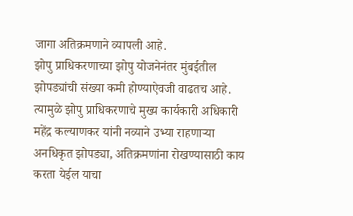जागा अतिक्रमणाने व्यापली आहे.
झोपु प्राधिकरणाच्या झोपु योजनेनंतर मुंबईतील झोपड्यांची संख्या कमी होण्याऐवजी वाढतच आहे. त्यामुळे झोपु प्राधिकरणाचे मुख्य कार्यकारी अधिकारी महेंद्र कल्याणकर यांनी नव्याने उभ्या राहणाऱ्या अनधिकृत झोपड्या, अतिक्रमणांना रोखण्यासाठी काय करता येईल याचा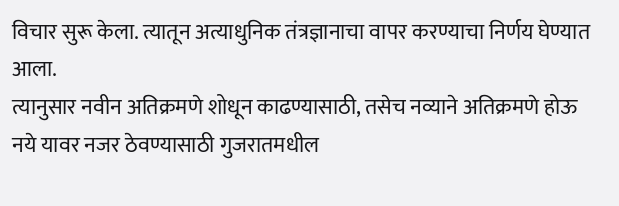विचार सुरू केला. त्यातून अत्याधुनिक तंत्रज्ञानाचा वापर करण्याचा निर्णय घेण्यात आला.
त्यानुसार नवीन अतिक्रमणे शोधून काढण्यासाठी, तसेच नव्याने अतिक्रमणे होऊ नये यावर नजर ठेवण्यासाठी गुजरातमधील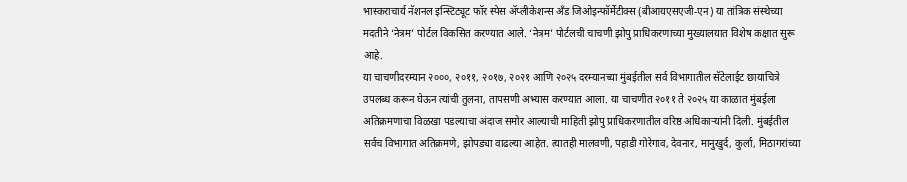भास्कराचार्य नॅशनल इन्स्टिट्यूट फॉर स्पेस ॲप्लीकेशन्स अँड जिओइन्फॉर्मेटीक्स (बीआयएसएजी-एन) या तांत्रिक संस्थेच्या मदतीने ‘नेत्रम’ पोर्टल विकसित करण्यात आले. ‘नेत्रम’ पोर्टलची चाचणी झोपु प्राधिकरणाच्या मुख्यालयात विशेष कक्षात सुरू आहे.
या चाचणीदरम्यान २०००, २०११, २०१७, २०२१ आणि २०२५ दरम्यानच्या मुंबईतील सर्व विभागातील सॅटेलाईट छायाचित्रे उपलब्ध करून घेऊन त्यांची तुलना, तापसणी अभ्यास करण्यात आला. या चाचणीत २०११ ते २०२५ या काळात मुंबईला अतिक्रमणाचा विळखा पडल्याचा अंदाज समोर आल्याची माहिती झोपु प्राधिकरणातील वरिष्ठ अधिकाऱ्यांनी दिली. मुंबईतील सर्वच विभागात अतिक्रमणे, झोपड्या वाढल्या आहेत. त्यातही मालवणी, पहाडी गोरेगाव, देवनार, मानुखुर्द, कुर्ला, मिठागरांच्या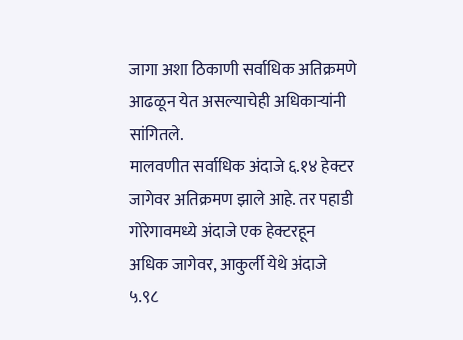जागा अशा ठिकाणी सर्वाधिक अतिक्रमणे आढळून येत असल्याचेही अधिकाऱ्यांनी सांगितले.
मालवणीत सर्वाधिक अंदाजे ६.१४ हेक्टर जागेवर अतिक्रमण झाले आहे. तर पहाडी गोरेगावमध्ये अंदाजे एक हेक्टरहून अधिक जागेवर, आकुर्ली येथे अंदाजे ५.९८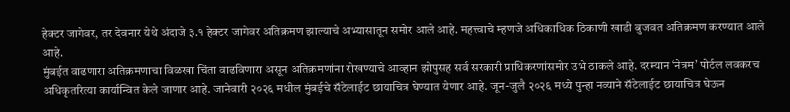हेक्टर जागेवर, तर देवनार येथे अंदाजे ३.१ हेक्टर जागेवर अतिक्रमण झाल्याचे अभ्यासातून समोर आले आहे. महत्त्वाचे म्हणजे अधिकाधिक ठिकाणी खाडी बुजवत अतिक्रमण करण्यात आले आहे.
मुंबईत वाढणारा अतिक्रमणाचा विळखा चिंता वाढविणारा असून अतिक्रमणांना रोखण्याचे आव्हान झोपुसह सर्व सरकारी प्राधिकरणांसमोर उभे ठाकले आहे. दरम्यान ‘नेत्रम’ पोर्टल लवकरच अधिकृतरित्या कार्यान्वित केले जाणार आहे. जानेवारी २०२६ मधील मुंबईचे सॅटेलाईट छायाचित्र घेण्यात येणार आहे. जून-जुलै २०२६ मध्ये पुन्हा नव्याने सॅटेलाईट छायाचित्र घेऊन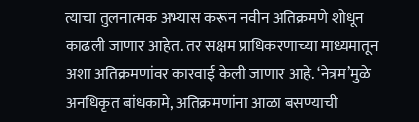त्याचा तुलनात्मक अभ्यास करून नवीन अतिक्रमणे शोधून काढली जाणार आहेत. तर सक्षम प्राधिकरणाच्या माध्यमातून अशा अतिक्रमणांवर कारवाई केली जाणार आहे. ‘नेत्रम’मुळे अनधिकृत बांधकामे, अतिक्रमणांना आळा बसण्याची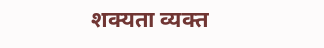शक्यता व्यक्त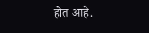होत आहे.